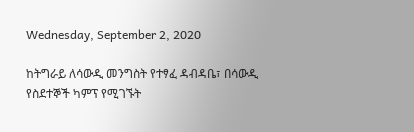Wednesday, September 2, 2020

ከትግራይ ለሳውዲ መንግስት የተፃፈ ዳብዳቤ፣ በሳውዲ የስደተኞች ካምፕ የሚገኙት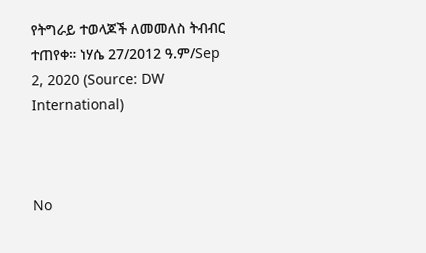የትግራይ ተወላጆች ለመመለስ ትብብር ተጠየቀ። ነሃሴ 27/2012 ዓ.ም/Sep 2, 2020 (Source: DW International)



No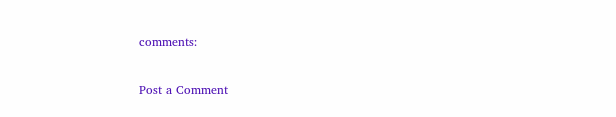comments:

Post a Comment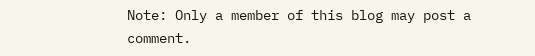Note: Only a member of this blog may post a comment.